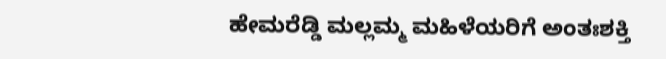ಹೇಮರೆಡ್ಡಿ ಮಲ್ಲಮ್ಮ ಮಹಿಳೆಯರಿಗೆ ಅಂತಃಶಕ್ತಿ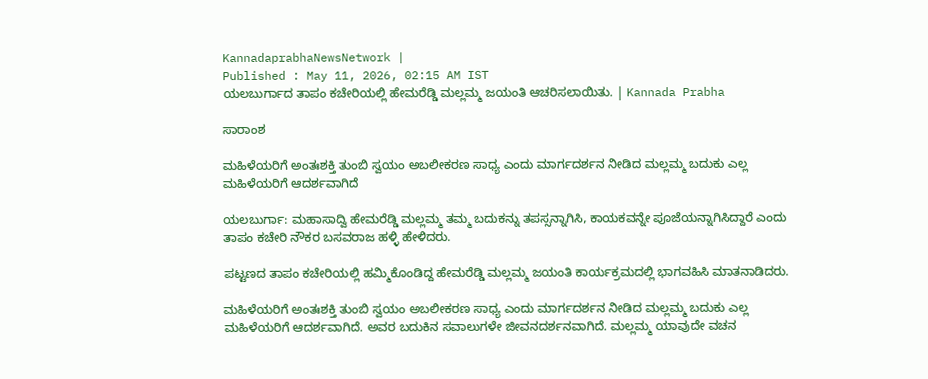KannadaprabhaNewsNetwork |
Published : May 11, 2026, 02:15 AM IST
ಯಲಬುರ್ಗಾದ ತಾಪಂ ಕಚೇರಿಯಲ್ಲಿ ಹೇಮರೆಡ್ಡಿ ಮಲ್ಲಮ್ಮ ಜಯಂತಿ ಆಚರಿಸಲಾಯಿತು. | Kannada Prabha

ಸಾರಾಂಶ

ಮಹಿಳೆಯರಿಗೆ ಅಂತಃಶಕ್ತಿ ತುಂಬಿ ಸ್ವಯಂ ಅಬಲೀಕರಣ ಸಾಧ್ಯ ಎಂದು ಮಾರ್ಗದರ್ಶನ ನೀಡಿದ ಮಲ್ಲಮ್ಮ ಬದುಕು ಎಲ್ಲ ಮಹಿಳೆಯರಿಗೆ ಆದರ್ಶವಾಗಿದೆ

ಯಲಬುರ್ಗಾ: ಮಹಾಸಾದ್ವಿ ಹೇಮರೆಡ್ಡಿ ಮಲ್ಲಮ್ಮ ತಮ್ಮ ಬದುಕನ್ನು ತಪಸ್ಸನ್ನಾಗಿಸಿ, ಕಾಯಕವನ್ನೇ ಪೂಜೆಯನ್ನಾಗಿಸಿದ್ದಾರೆ ಎಂದು ತಾಪಂ ಕಚೇರಿ ನೌಕರ ಬಸವರಾಜ ಹಳ್ಳಿ ಹೇಳಿದರು.

ಪಟ್ಟಣದ ತಾಪಂ ಕಚೇರಿಯಲ್ಲಿ ಹಮ್ಮಿಕೊಂಡಿದ್ದ ಹೇಮರೆಡ್ಡಿ ಮಲ್ಲಮ್ಮ ಜಯಂತಿ ಕಾರ್ಯಕ್ರಮದಲ್ಲಿ ಭಾಗವಹಿಸಿ ಮಾತನಾಡಿದರು.

ಮಹಿಳೆಯರಿಗೆ ಅಂತಃಶಕ್ತಿ ತುಂಬಿ ಸ್ವಯಂ ಅಬಲೀಕರಣ ಸಾಧ್ಯ ಎಂದು ಮಾರ್ಗದರ್ಶನ ನೀಡಿದ ಮಲ್ಲಮ್ಮ ಬದುಕು ಎಲ್ಲ ಮಹಿಳೆಯರಿಗೆ ಆದರ್ಶವಾಗಿದೆ. ಅವರ ಬದುಕಿನ ಸವಾಲುಗಳೇ ಜೀವನದರ್ಶನವಾಗಿದೆ. ಮಲ್ಲಮ್ಮ ಯಾವುದೇ ವಚನ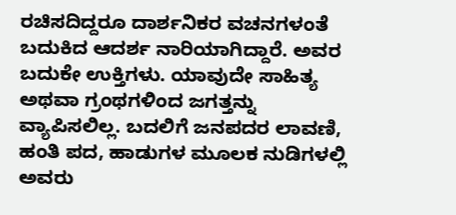ರಚಿಸದಿದ್ದರೂ ದಾರ್ಶನಿಕರ ವಚನಗಳಂತೆ ಬದುಕಿದ ಆದರ್ಶ ನಾರಿಯಾಗಿದ್ದಾರೆ. ಅವರ ಬದುಕೇ ಉಕ್ತಿಗಳು. ಯಾವುದೇ ಸಾಹಿತ್ಯ ಅಥವಾ ಗ್ರಂಥಗಳಿಂದ ಜಗತ್ತನ್ನು ವ್ಯಾಪಿಸಲಿಲ್ಲ. ಬದಲಿಗೆ ಜನಪದರ ಲಾವಣಿ, ಹಂತಿ ಪದ, ಹಾಡುಗಳ ಮೂಲಕ ನುಡಿಗಳಲ್ಲಿ ಅವರು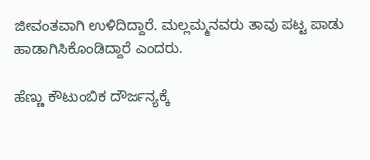ಜೀವಂತವಾಗಿ ಉಳಿದಿದ್ದಾರೆ. ಮಲ್ಲಮ್ಮನವರು ತಾವು ಪಟ್ಟ ಪಾಡು ಹಾಡಾಗಿಸಿಕೊಂಡಿದ್ದಾರೆ ಎಂದರು.

ಹೆಣ್ಣು ಕೌಟುಂಬಿಕ ದೌರ್ಜನ್ಯಕ್ಕೆ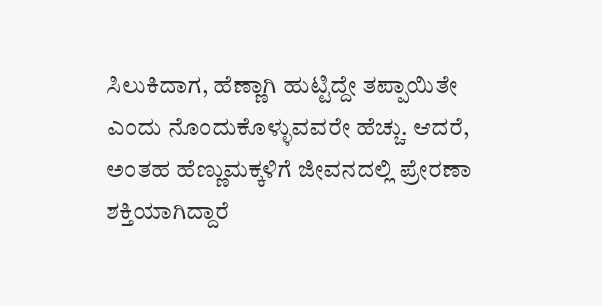ಸಿಲುಕಿದಾಗ, ಹೆಣ್ಣಾಗಿ ಹುಟ್ಟಿದ್ದೇ ತಪ್ಪಾಯಿತೇ ಎಂದು ನೊಂದುಕೊಳ್ಳುವವರೇ ಹೆಚ್ಚು. ಆದರೆ, ಅಂತಹ ಹೆಣ್ಣುಮಕ್ಕಳಿಗೆ ಜೀವನದಲ್ಲಿ ಪ್ರೇರಣಾ ಶಕ್ತಿಯಾಗಿದ್ದಾರೆ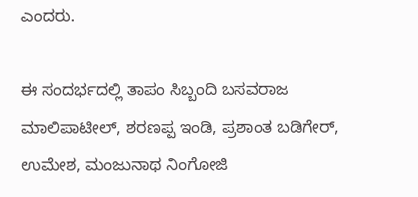ಎಂದರು.

ಈ ಸಂದರ್ಭದಲ್ಲಿ ತಾಪಂ ಸಿಬ್ಬಂದಿ ಬಸವರಾಜ ಮಾಲಿಪಾಟೀಲ್, ಶರಣಪ್ಪ ಇಂಡಿ, ಪ್ರಶಾಂತ ಬಡಿಗೇರ್, ಉಮೇಶ, ಮಂಜುನಾಥ ನಿಂಗೋಜಿ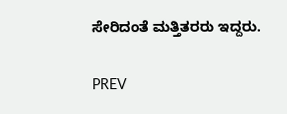ಸೇರಿದಂತೆ ಮತ್ತಿತರರು ಇದ್ದರು.

PREV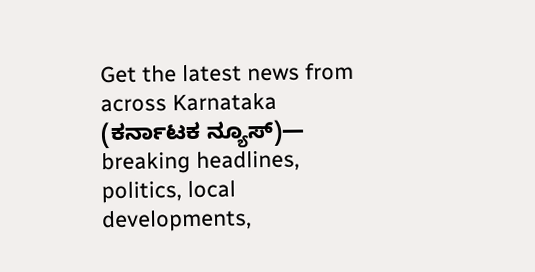Get the latest news from across Karnataka (ಕರ್ನಾಟಕ ನ್ಯೂಸ್)— breaking headlines, politics, local developments,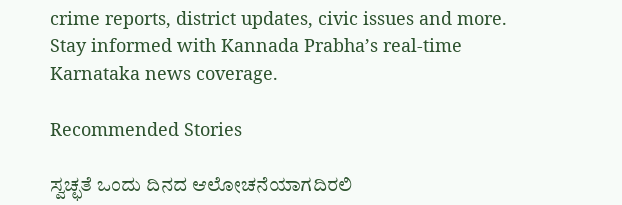crime reports, district updates, civic issues and more. Stay informed with Kannada Prabha’s real‑time Karnataka news coverage.

Recommended Stories

ಸ್ವಚ್ಛತೆ ಒಂದು ದಿನದ ಆಲೋಚನೆಯಾಗದಿರಲಿ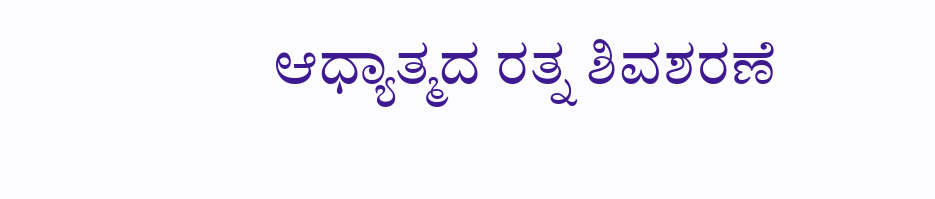ಆಧ್ಯಾತ್ಮದ ರತ್ನ ಶಿವಶರಣೆ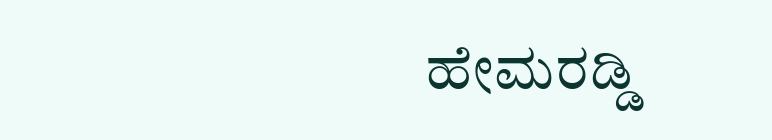ಹೇಮರಡ್ಡಿ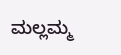ಮಲ್ಲಮ್ಮ